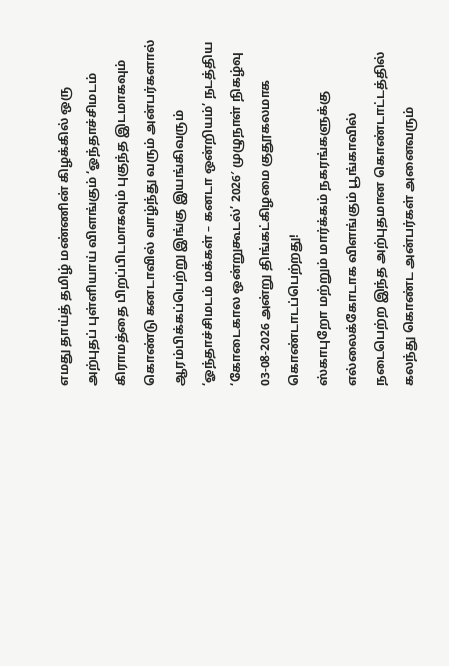எமது தாய்த் தமிழ் மண்ணின் கிழக்கில் ஒரு அற்புதப் புள்ளியாய் விளங்கும் ‘ஓந்தாச்சிமடம் கிராமத்தை பிறப்பிடமாகவும் புகுந்த இடமாகவும் கொண்டு கனடாவில் வாழ்ந்து வரும் அன்பர்களால் ஆரம்பிக்கப்பெற்று இங்கு இயங்கிவரும் ‘ஓந்தாச்சிமடம் மக்கள் – கனடா ஒன்றியம்’ நடத்திய ‘கோடைகால ஒன்றுகூடல்’ 2026′ முழுநாள் நிகழ்வு 03-08-2026 அன்று திங்கட்கிழமை குதூகலமாக கொண்டாடப்பெற்றது!
ஸ்காபுறோ மற்றும் மார்க்கம் நகரங்களுக்கு எல்லைக்கோடாக விளங்கும் பூங்காவில் நடைபெற்ற இந்த அற்புதமான கொண்டாட்டத்தில் கலந்து கொண்ட அன்பர்கள் அனைவரும்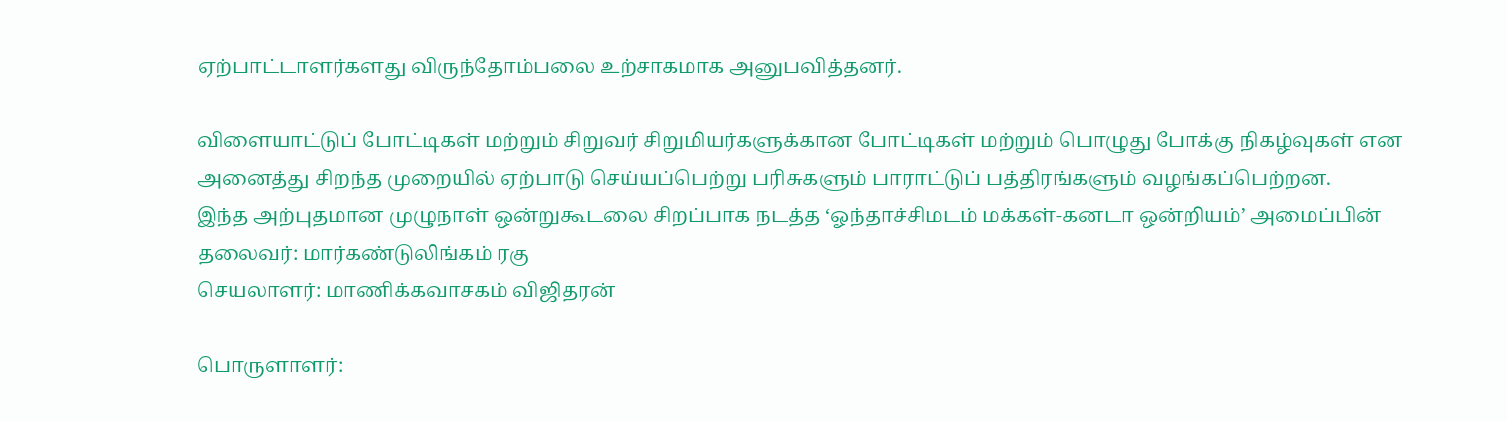ஏற்பாட்டாளர்களது விருந்தோம்பலை உற்சாகமாக அனுபவித்தனர்.

விளையாட்டுப் போட்டிகள் மற்றும் சிறுவர் சிறுமியர்களுக்கான போட்டிகள் மற்றும் பொழுது போக்கு நிகழ்வுகள் என அனைத்து சிறந்த முறையில் ஏற்பாடு செய்யப்பெற்று பரிசுகளும் பாராட்டுப் பத்திரங்களும் வழங்கப்பெற்றன.
இந்த அற்புதமான முழுநாள் ஒன்றுகூடலை சிறப்பாக நடத்த ‘ஓந்தாச்சிமடம் மக்கள்-கனடா ஒன்றியம்’ அமைப்பின் தலைவர்: மார்கண்டுலிங்கம் ரகு
செயலாளர்: மாணிக்கவாசகம் விஜிதரன்

பொருளாளர்: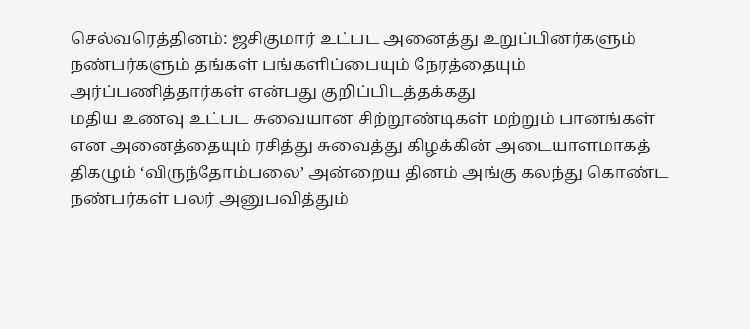செல்வரெத்தினம்: ஜசிகுமார் உட்பட அனைத்து உறுப்பினர்களும் நண்பர்களும் தங்கள் பங்களிப்பையும் நேரத்தையும் அர்ப்பணித்தார்கள் என்பது குறிப்பிடத்தக்கது
மதிய உணவு உட்பட சுவையான சிற்றூண்டிகள் மற்றும் பானங்கள் என அனைத்தையும் ரசித்து சுவைத்து கிழக்கின் அடையாளமாகத் திகழும் ‘விருந்தோம்பலை’ அன்றைய தினம் அங்கு கலந்து கொண்ட நண்பர்கள் பலர் அனுபவித்தும்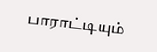பாராட்டியும்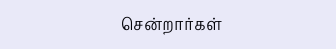சென்றார்கள்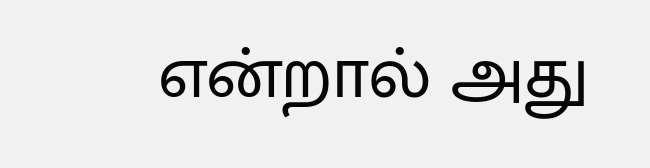என்றால் அது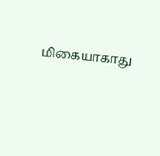மிகையாகாது